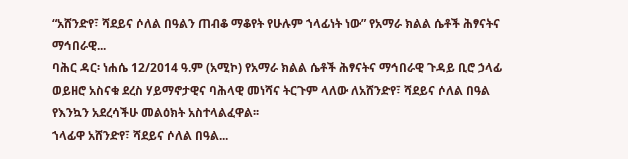“አሸንድየ፣ ሻደይና ሶለል በዓልን ጠብቆ ማቆየት የሁሉም ኀላፊነት ነው” የአማራ ክልል ሴቶች ሕፃናትና ማኅበራዊ...
ባሕር ዳር፡ ነሐሴ 12/2014 ዓ.ም (አሚኮ) የአማራ ክልል ሴቶች ሕፃናትና ማኅበራዊ ጉዳይ ቢሮ ኃላፊ ወይዘሮ አስናቁ ደረስ ሃይማኖታዊና ባሕላዊ መነሻና ትርጉም ላለው ለአሸንድየ፣ ሻደይና ሶለል በዓል የእንኳን አደረሳችሁ መልዕክት አስተላልፈዋል፡፡
ኀላፊዋ አሸንድየ፣ ሻደይና ሶለል በዓል...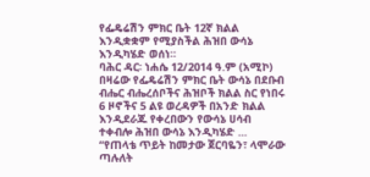የፌዴሬሽን ምክር ቤት 12ኛ ክልል እንዲቋቋም የሚያስችል ሕዝበ ውሳኔ እንዲካሄድ ወሰነ።
ባሕር ዳር፡ ነሐሴ 12/2014 ዓ.ም (አሚኮ) በዛሬው የፌዴሬሽን ምክር ቤት ውሳኔ በደቡብ ብሔር ብሔረሰቦችና ሕዝቦች ክልል ስር የነበሩ 6 ዞኖችና 5 ልዩ ወረዳዎች በአንድ ክልል እንዲደራጁ የቀረበውን የውሳኔ ሀሳብ ተቀብሎ ሕዝበ ውሳኔ እንዲካሄድ ...
“የጠላቴ ጥይት ከመታው ጀርባዬን፣ ላሞራው ጣሉለት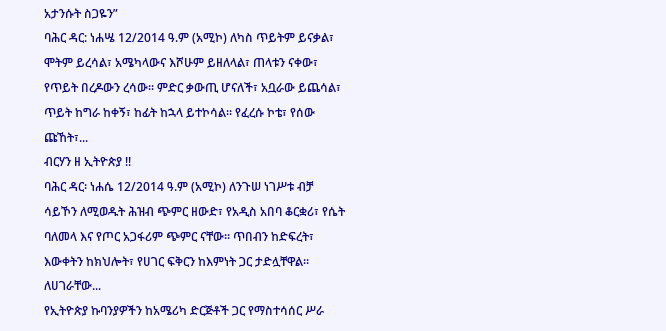አታንሱት ስጋዬንʺ
ባሕር ዳር: ነሐሤ 12/2014 ዓ.ም (አሚኮ) ለካስ ጥይትም ይናቃል፣ ሞትም ይረሳል፣ አሜካላውና እሾሁም ይዘለላል፣ ጠላቱን ናቀው፣ የጥይት በረዶውን ረሳው፡፡ ምድር ቃውጢ ሆናለች፣ አቧራው ይጨሳል፣ ጥይት ከግራ ከቀኝ፣ ከፊት ከኋላ ይተኮሳል፡፡ የፈረሱ ኮቴ፣ የሰው ጩኸት፣...
ብርሃን ዘ ኢትዮጵያ !!
ባሕር ዳር፡ ነሐሴ 12/2014 ዓ.ም (አሚኮ) ለንጉሠ ነገሥቱ ብቻ ሳይኾን ለሚወዱት ሕዝብ ጭምር ዘውድ፣ የአዲስ አበባ ቆርቋሪ፣ የሴት ባለመላ እና የጦር አጋፋሪም ጭምር ናቸው፡፡ ጥበብን ከድፍረት፣ እውቀትን ከክህሎት፣ የሀገር ፍቅርን ከእምነት ጋር ታድሏቸዋል፡፡ ለሀገራቸው...
የኢትዮጵያ ኩባንያዎችን ከአሜሪካ ድርጅቶች ጋር የማስተሳሰር ሥራ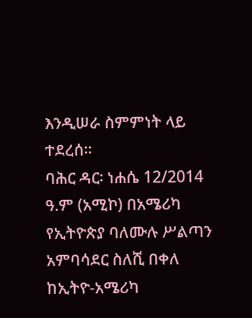እንዲሠራ ስምምነት ላይ ተደረሰ፡፡
ባሕር ዳር፡ ነሐሴ 12/2014 ዓ.ም (አሚኮ) በአሜሪካ የኢትዮጵያ ባለሙሉ ሥልጣን አምባሳደር ስለሺ በቀለ ከኢትዮ-አሜሪካ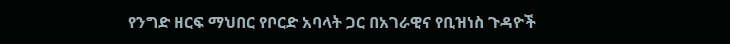የንግድ ዘርፍ ማህበር የቦርድ አባላት ጋር በአገራዊና የቢዝነስ ጉዳዮች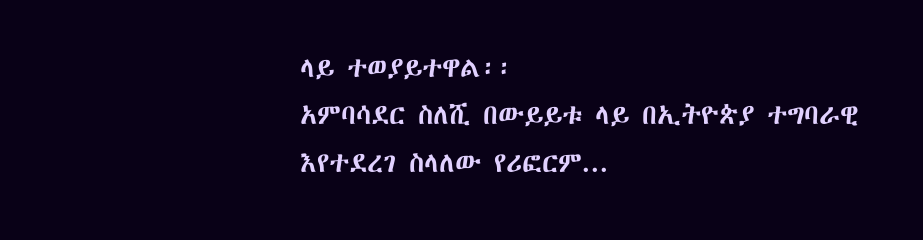ላይ ተወያይተዋል፡፡
አምባሳደር ስለሺ በውይይቱ ላይ በኢትዮጵያ ተግባራዊ እየተደረገ ስላለው የሪፎርም...